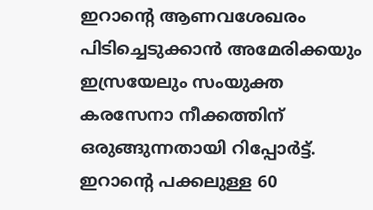ഇറാന്റെ ആണവശേഖരം പിടിച്ചെടുക്കാൻ അമേരിക്കയും ഇസ്രയേലും സംയുക്ത കരസേനാ നീക്കത്തിന് ഒരുങ്ങുന്നതായി റിപ്പോർട്ട്. ഇറാന്റെ പക്കലുള്ള 60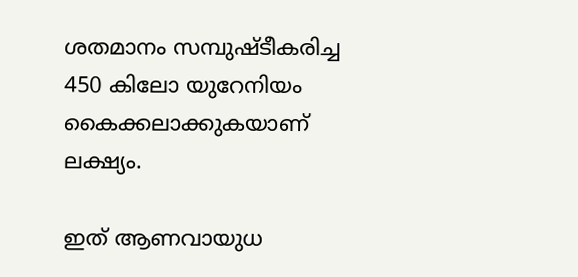ശതമാനം സമ്പുഷ്ടീകരിച്ച 450 കിലോ യുറേനിയം കൈക്കലാക്കുകയാണ് ലക്ഷ്യം.

ഇത് ആണവായുധ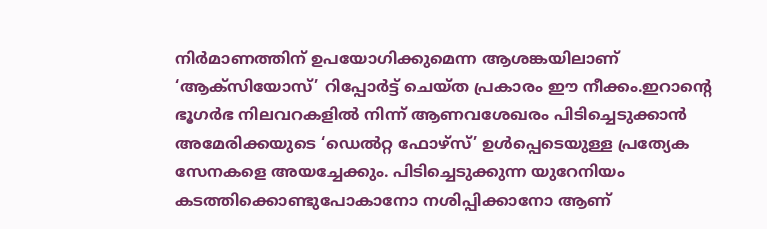നിർമാണത്തിന് ഉപയോഗിക്കുമെന്ന ആശങ്കയിലാണ് ‘ആക്‌സിയോസ്’ റിപ്പോർട്ട് ചെയ്ത പ്രകാരം ഈ നീക്കം.ഇറാന്റെ ഭൂഗർഭ നിലവറകളിൽ നിന്ന് ആണവശേഖരം പിടിച്ചെടുക്കാൻ അമേരിക്കയുടെ ‘ഡെൽറ്റ ഫോഴ്‌സ്’ ഉൾപ്പെടെയുള്ള പ്രത്യേക സേനകളെ അയച്ചേക്കും. പിടിച്ചെടുക്കുന്ന യുറേനിയം കടത്തിക്കൊണ്ടുപോകാനോ നശിപ്പിക്കാനോ ആണ്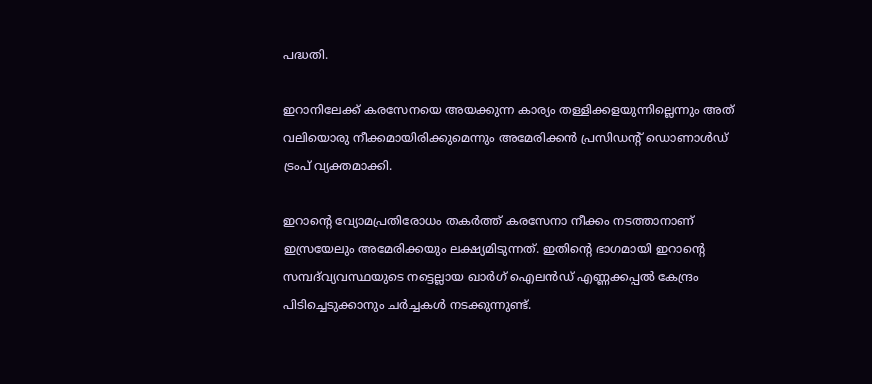പദ്ധതി.

ഇറാനിലേക്ക് കരസേനയെ അയക്കുന്ന കാര്യം തള്ളിക്കളയുന്നില്ലെന്നും അത് വലിയൊരു നീക്കമായിരിക്കുമെന്നും അമേരിക്കൻ പ്രസിഡന്റ് ഡൊണാൾഡ് ട്രംപ് വ്യക്തമാക്കി.

ഇറാന്റെ വ്യോമപ്രതിരോധം തകർത്ത് കരസേനാ നീക്കം നടത്താനാണ് ഇസ്രയേലും അമേരിക്കയും ലക്ഷ്യമിടുന്നത്. ഇതിന്റെ ഭാഗമായി ഇറാന്റെ സമ്പദ്‌വ്യവസ്ഥയുടെ നട്ടെല്ലായ ഖാർഗ് ഐലൻഡ് എണ്ണക്കപ്പൽ കേന്ദ്രം പിടിച്ചെടുക്കാനും ചർച്ചകൾ നടക്കുന്നുണ്ട്.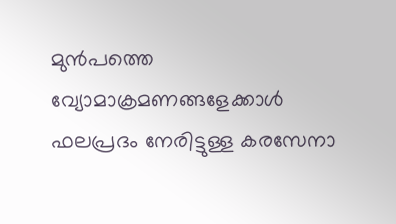മുൻപത്തെ വ്യോമാക്രമണങ്ങളേക്കാൾ ഫലപ്രദം നേരിട്ടുള്ള കരസേനാ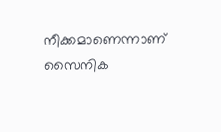നീക്കമാണെന്നാണ് സൈനിക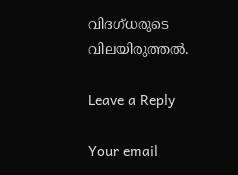വിദഗ്ധരുടെ വിലയിരുത്തൽ.

Leave a Reply

Your email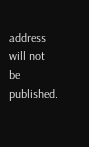address will not be published.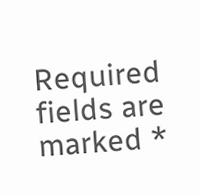Required fields are marked *